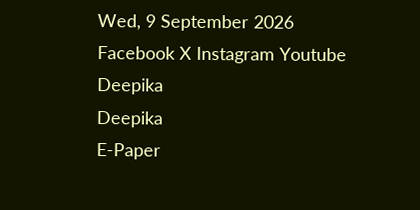Wed, 9 September 2026
Facebook X Instagram Youtube
Deepika
Deepika
E-Paper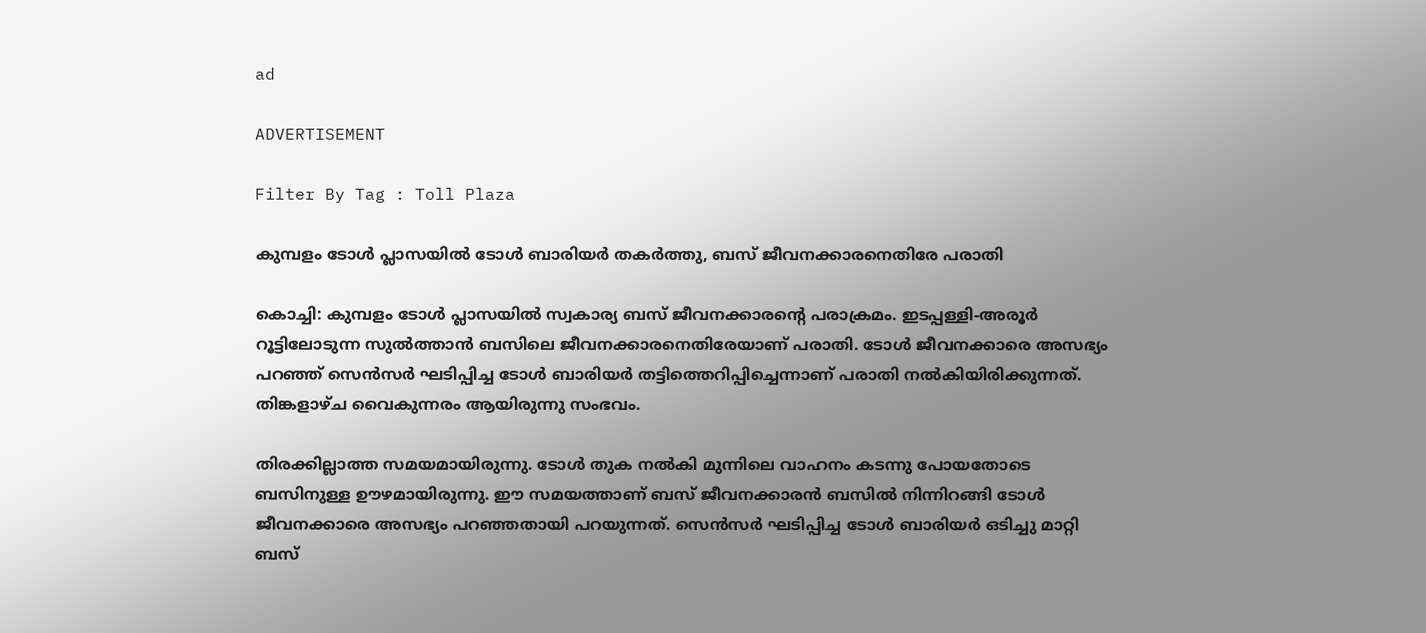ad

ADVERTISEMENT

Filter By Tag : Toll Plaza

കുമ്പളം ടോള്‍ പ്ലാസയില്‍ ടോള്‍ ബാരിയര്‍ തകർത്തു, ബസ് ജീവനക്കാരനെതിരേ പരാതി

കൊച്ചി: കുമ്പളം ടോള്‍ പ്ലാസയില്‍ സ്വകാര്യ ബസ് ജീവനക്കാരന്‍റെ പരാക്രമം. ഇടപ്പള്ളി-അരൂര്‍ റൂട്ടിലോടുന്ന സുല്‍ത്താന്‍ ബസിലെ ജീവനക്കാരനെതിരേയാണ് പരാതി. ടോള്‍ ജീവനക്കാരെ അസഭ്യം പറഞ്ഞ് സെന്‍സര്‍ ഘടിപ്പിച്ച ടോള്‍ ബാരിയര്‍ തട്ടിത്തെറിപ്പിച്ചെന്നാണ് പരാതി നൽകിയിരിക്കുന്നത്. തിങ്കളാഴ്ച വൈകുന്നരം ആയിരുന്നു സംഭവം.

തിരക്കില്ലാത്ത സമയമായിരുന്നു. ടോള്‍ തുക നല്‍കി മുന്നിലെ വാഹനം കടന്നു പോയതോടെ ബസിനുള്ള ഊഴമായിരുന്നു. ഈ സമയത്താണ് ബസ് ജീവനക്കാരന്‍ ബസില്‍ നിന്നിറങ്ങി ടോള്‍ ജീവനക്കാരെ അസഭ്യം പറഞ്ഞതായി പറയുന്നത്. സെന്‍സര്‍ ഘടിപ്പിച്ച ടോള്‍ ബാരിയര്‍ ഒടിച്ചു മാറ്റി ബസ്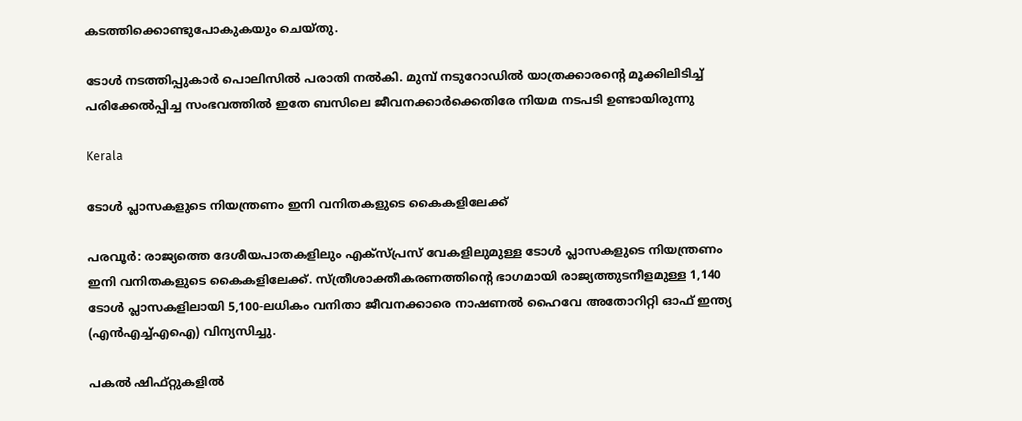കടത്തിക്കൊണ്ടുപോകുകയും ചെയ്തു.

ടോള്‍ നടത്തിപ്പുകാര്‍ പൊലിസില്‍ പരാതി നല്‍കി. മുമ്പ് നടുറോഡില്‍ യാത്രക്കാരന്‍റെ മൂക്കിലിടിച്ച് പരിക്കേല്‍പ്പിച്ച സംഭവത്തില്‍ ഇതേ ബസിലെ ജീവനക്കാര്‍ക്കെതിരേ നിയമ നടപടി ഉണ്ടായിരുന്നു

Kerala

ടോൾ പ്ലാസകളുടെ നിയന്ത്രണം ഇനി വനിതകളുടെ കൈകളിലേക്ക്

പരവൂര്‍: രാജ്യത്തെ ദേശീയപാതകളിലും എക്‌സ്പ്രസ് വേകളിലുമുള്ള ടോള്‍ പ്ലാസകളുടെ നിയന്ത്രണം ഇനി വനിതകളുടെ കൈകളിലേക്ക്. സ്ത്രീശാക്തീകരണത്തിന്‍റെ ഭാഗമായി രാജ്യത്തുടനീളമുള്ള 1,140 ടോള്‍ പ്ലാസകളിലായി 5,100-ലധികം വനിതാ ജീവനക്കാരെ നാഷണല്‍ ഹൈവേ അതോറിറ്റി ഓഫ് ഇന്ത്യ (എന്‍എച്ച്എഐ) വിന്യസിച്ചു.

പകല്‍ ഷിഫ്റ്റുകളില്‍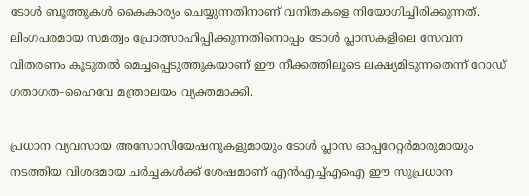ടോള്‍ ബൂത്തുകള്‍ കൈകാര്യം ചെയ്യുന്നതിനാണ് വനിതകളെ നിയോഗിച്ചിരിക്കുന്നത്. ലിംഗപരമായ സമത്വം പ്രോത്സാഹിപ്പിക്കുന്നതിനൊപ്പം ടോള്‍ പ്ലാസകളിലെ സേവന വിതരണം കൂടുതല്‍ മെച്ചപ്പെടുത്തുകയാണ് ഈ നീക്കത്തിലൂടെ ലക്ഷ്യമിടുന്നതെന്ന് റോഡ് ഗതാഗത-ഹൈവേ മന്ത്രാലയം വ്യക്തമാക്കി.

പ്രധാന വ്യവസായ അസോസിയേഷനുകളുമായും ടോള്‍ പ്ലാസ ഓപ്പറേറ്റര്‍മാരുമായും നടത്തിയ വിശദമായ ചര്‍ച്ചകള്‍ക്ക് ശേഷമാണ് എന്‍എച്ച്എഐ ഈ സുപ്രധാന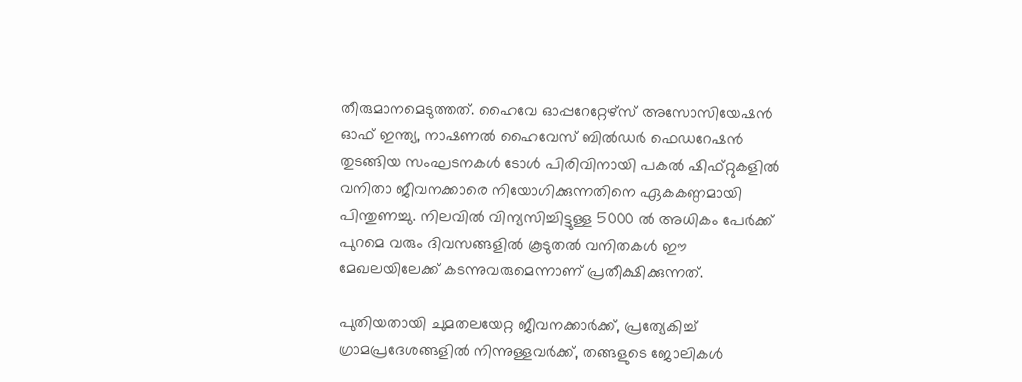തീരുമാനമെടുത്തത്. ഹൈവേ ഓപ്പറേറ്റേഴ്സ് അസോസിയേഷന്‍ ഓഫ് ഇന്ത്യ, നാഷണല്‍ ഹൈവേസ് ബില്‍ഡര്‍ ഫെഡറേഷന്‍ തുടങ്ങിയ സംഘടനകള്‍ ടോള്‍ പിരിവിനായി പകല്‍ ഷിഫ്റ്റുകളില്‍ വനിതാ ജീവനക്കാരെ നിയോഗിക്കുന്നതിനെ ഏകകണ്ഠമായി പിന്തുണച്ചു. നിലവില്‍ വിന്യസിച്ചിട്ടുള്ള 5000 ല്‍ അധികം പേര്‍ക്ക് പുറമെ വരും ദിവസങ്ങളില്‍ കൂടുതല്‍ വനിതകള്‍ ഈ മേഖലയിലേക്ക് കടന്നുവരുമെന്നാണ് പ്രതീക്ഷിക്കുന്നത്.

പുതിയതായി ചുമതലയേറ്റ ജീവനക്കാര്‍ക്ക്, പ്രത്യേകിച്ച് ഗ്രാമപ്രദേശങ്ങളില്‍ നിന്നുള്ളവര്‍ക്ക്, തങ്ങളുടെ ജോലികള്‍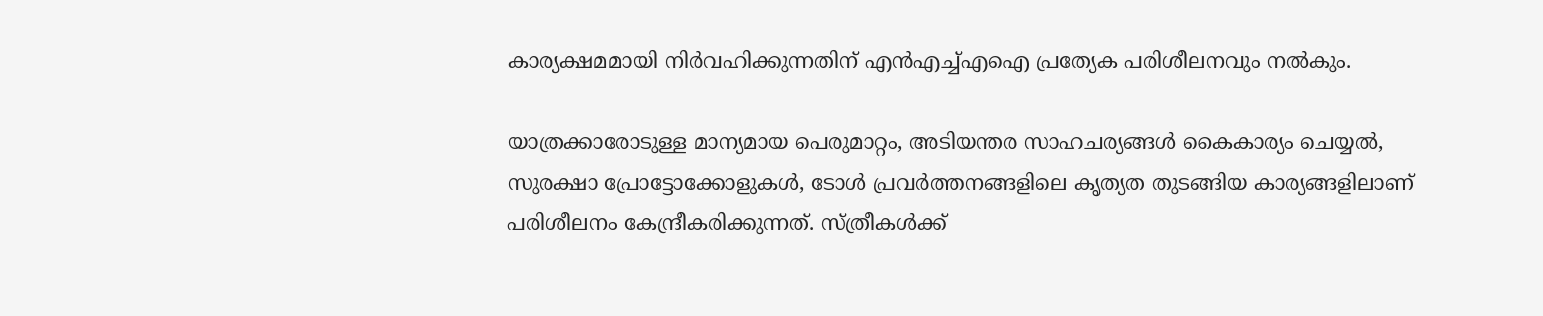കാര്യക്ഷമമായി നിര്‍വഹിക്കുന്നതിന് എന്‍എച്ച്എഐ പ്രത്യേക പരിശീലനവും നല്‍കും.

യാത്രക്കാരോടുള്ള മാന്യമായ പെരുമാറ്റം, അടിയന്തര സാഹചര്യങ്ങള്‍ കൈകാര്യം ചെയ്യല്‍, സുരക്ഷാ പ്രോട്ടോക്കോളുകള്‍, ടോള്‍ പ്രവര്‍ത്തനങ്ങളിലെ കൃത്യത തുടങ്ങിയ കാര്യങ്ങളിലാണ് പരിശീലനം കേന്ദ്രീകരിക്കുന്നത്. സ്ത്രീകള്‍ക്ക്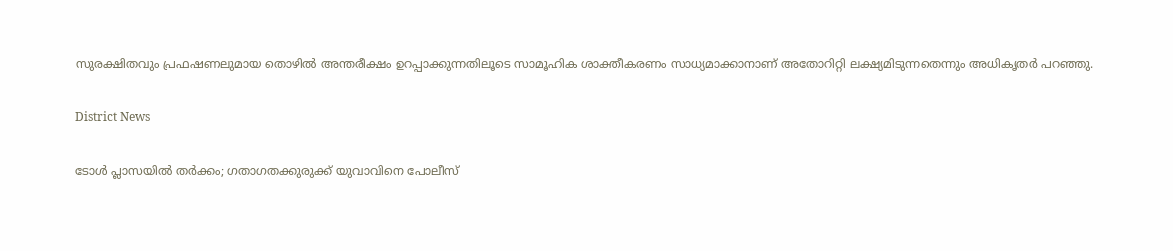സുരക്ഷിതവും പ്രഫഷണലുമായ തൊഴില്‍ അന്തരീക്ഷം ഉറപ്പാക്കുന്നതിലൂടെ സാമൂഹിക ശാക്തീകരണം സാധ്യമാക്കാനാണ് അതോറിറ്റി ലക്ഷ്യമിടുന്നതെന്നും അധികൃതര്‍ പറഞ്ഞു.

District News

ടോൾ പ്ലാസയിൽ തർക്കം; ഗതാഗതക്കുരുക്ക് യുവാവിനെ പോലീസ്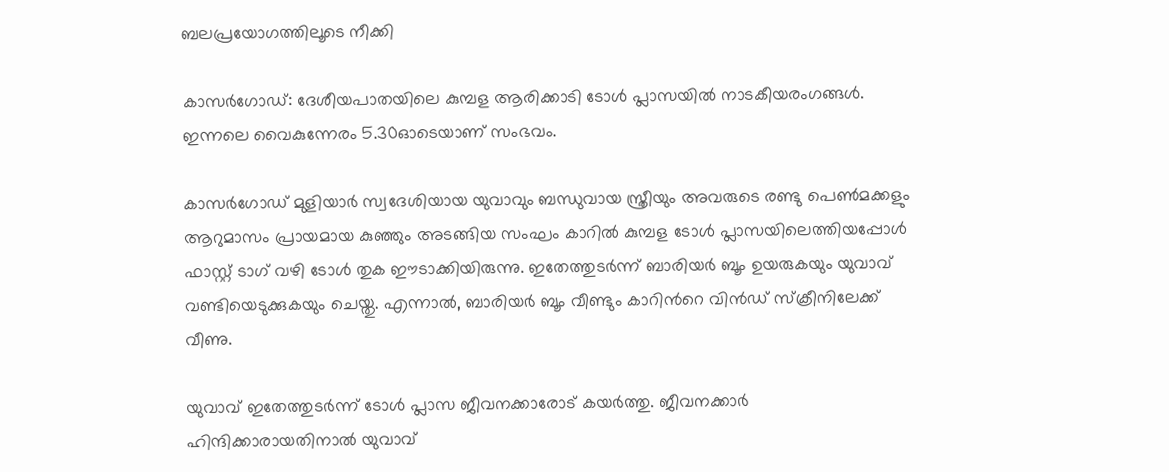ബലപ്രയോഗത്തിലൂടെ നീക്കി

കാസര്‍ഗോഡ്: ദേശീയപാതയിലെ കുമ്പള ആരിക്കാടി ടോള്‍ പ്ലാസയില്‍ നാടകീയരംഗങ്ങള്‍. ഇന്നലെ വൈകുന്നേരം 5.30ഓടെയാണ് സംഭവം.

കാസര്‍ഗോഡ് മുളിയാര്‍ സ്വദേശിയായ യുവാവും ബന്ധുവായ സ്ത്രീയും അവരുടെ രണ്ടു പെണ്‍മക്കളും ആറുമാസം പ്രായമായ കുഞ്ഞും അടങ്ങിയ സംഘം കാറില്‍ കുമ്പള ടോള്‍ പ്ലാസയിലെത്തിയപ്പോള്‍ ഫാസ്റ്റ് ടാഗ് വഴി ടോള്‍ തുക ഈടാക്കിയിരുന്നു. ഇതേത്തുടര്‍ന്ന് ബാരിയര്‍ ബൂം ഉയരുകയും യുവാവ് വണ്ടിയെടുക്കുകയും ചെയ്തു. എന്നാല്‍, ബാരിയര്‍ ബൂം വീണ്ടും കാറിന്‍റെ വിന്‍ഡ് സ്‌ക്രീനിലേക്ക് വീണു.

യുവാവ് ഇതേത്തുടര്‍ന്ന് ടോള്‍ പ്ലാസ ജീവനക്കാരോട് കയര്‍ത്തു. ജീവനക്കാര്‍ ഹിന്ദിക്കാരായതിനാല്‍ യുവാവ്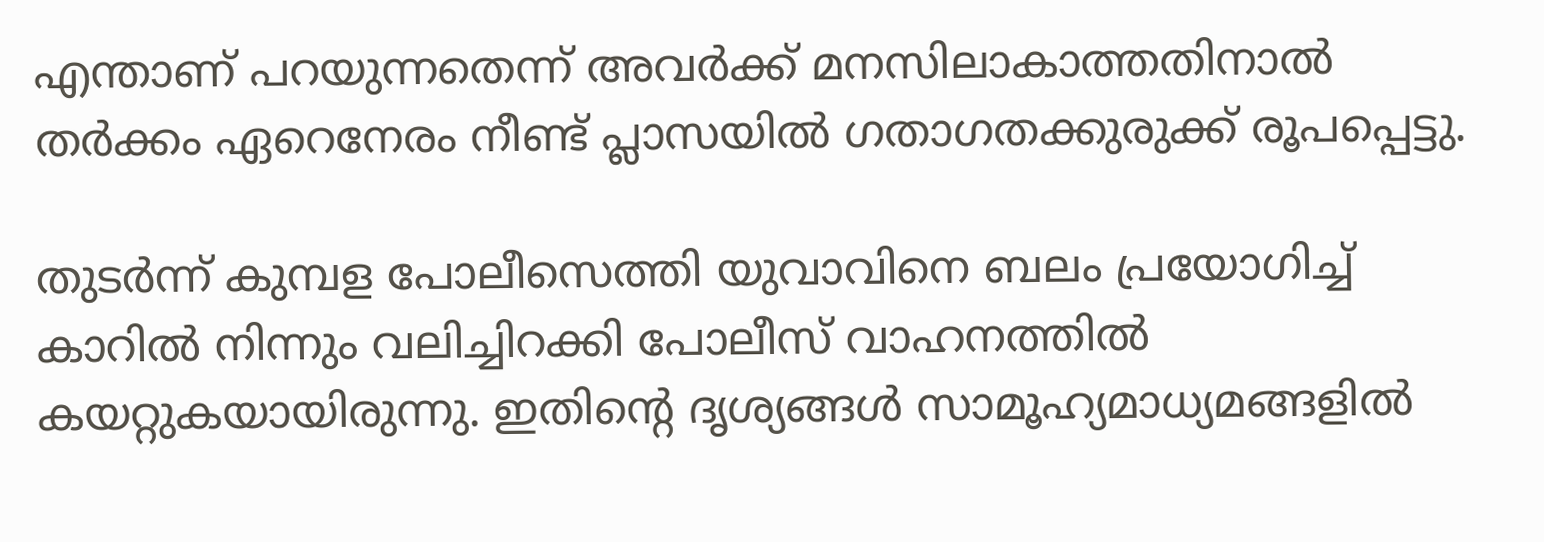എന്താണ് പറയുന്നതെന്ന് അവര്‍ക്ക് മനസിലാകാത്തതിനാല്‍ തര്‍ക്കം ഏറെനേരം നീണ്ട് പ്ലാസയില്‍ ഗതാഗതക്കുരുക്ക് രൂപപ്പെട്ടു.

തുടര്‍ന്ന് കുമ്പള പോലീസെത്തി യുവാവിനെ ബലം പ്രയോഗിച്ച് കാറില്‍ നിന്നും വലിച്ചിറക്കി പോലീസ് വാഹനത്തില്‍ കയറ്റുകയായിരുന്നു. ഇതിന്‍റെ ദൃശ്യങ്ങള്‍ സാമൂഹ്യമാധ്യമങ്ങളില്‍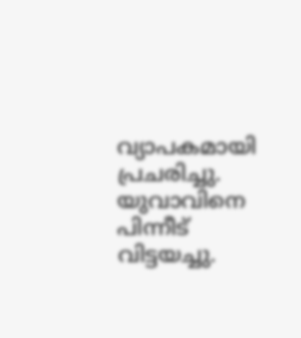വ്യാപകമായി പ്രചരിച്ചു. യുവാവിനെ പിന്നീട് വിട്ടയച്ചു.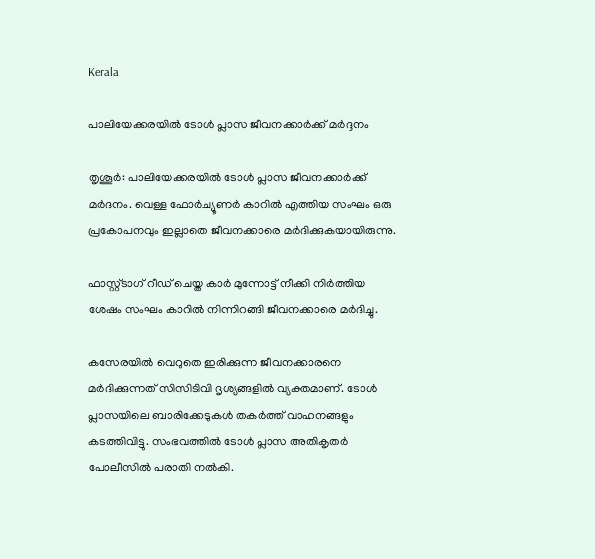Kerala

പാലിയേക്കരയിൽ ടോൾ പ്ലാസ ജീവനക്കാർക്ക് മർദ്ദനം

തൃശൂർ: പാലിയേക്കരയിൽ ടോൾ പ്ലാസ ജീവനക്കാർക്ക് മർദനം. വെള്ള ഫോർച്യൂണർ കാറിൽ എത്തിയ സംഘം ഒരു പ്രകോപനവും ഇല്ലാതെ ജീവനക്കാരെ മർദിക്കുകയായിരുന്നു.

ഫാസ്റ്റ്ടാഗ് റീഡ് ചെയ്ത കാർ മുന്നോട്ട് നീക്കി നിർത്തിയ ശേഷം സംഘം കാറിൽ നിന്നിറങ്ങി ജീവനക്കാരെ മർദിച്ചു.

കസേരയിൽ വെറുതെ ഇരിക്കുന്ന ജീവനക്കാരനെ മർദിക്കുന്നത് സിസിടിവി ദൃശ്യങ്ങളിൽ വ്യക്തമാണ്. ടോൾ പ്ലാസയിലെ ബാരിക്കേടുകൾ തകർത്ത് വാഹനങ്ങളും കടത്തിവിട്ടു. സംഭവത്തിൽ ടോൾ പ്ലാസ അതികൃതർ പോലീസിൽ പരാതി നൽകി.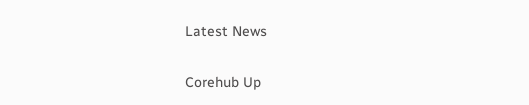Latest News

Corehub Up